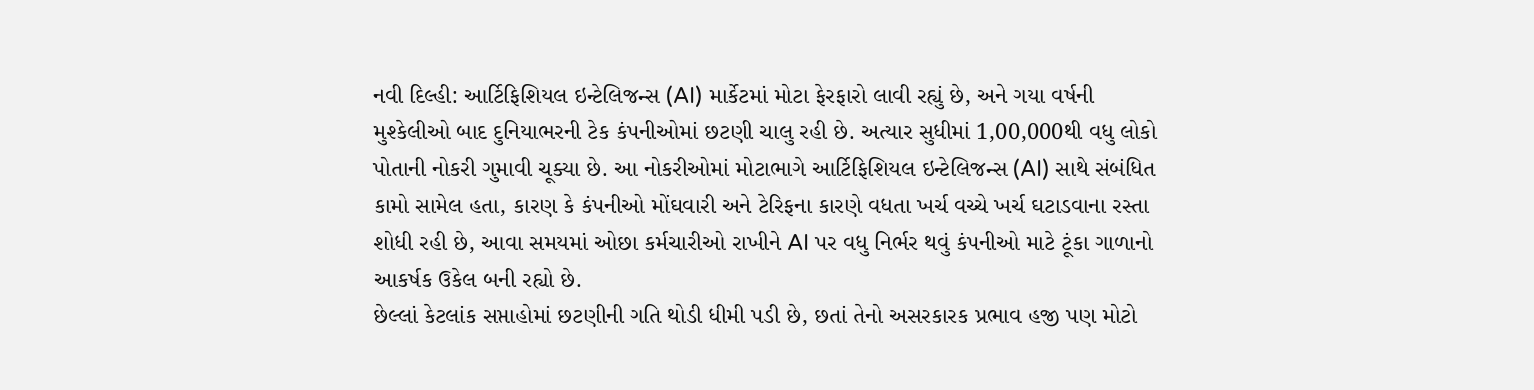નવી દિલ્હી: આર્ટિફિશિયલ ઇન્ટેલિજન્સ (AI) માર્કેટમાં મોટા ફેરફારો લાવી રહ્યું છે, અને ગયા વર્ષની મુશ્કેલીઓ બાદ દુનિયાભરની ટેક કંપનીઓમાં છટણી ચાલુ રહી છે. અત્યાર સુધીમાં 1,00,000થી વધુ લોકો પોતાની નોકરી ગુમાવી ચૂક્યા છે. આ નોકરીઓમાં મોટાભાગે આર્ટિફિશિયલ ઇન્ટેલિજન્સ (AI) સાથે સંબંધિત કામો સામેલ હતા, કારણ કે કંપનીઓ મોંઘવારી અને ટેરિફના કારણે વધતા ખર્ચ વચ્ચે ખર્ચ ઘટાડવાના રસ્તા શોધી રહી છે, આવા સમયમાં ઓછા કર્મચારીઓ રાખીને AI પર વધુ નિર્ભર થવું કંપનીઓ માટે ટૂંકા ગાળાનો આકર્ષક ઉકેલ બની રહ્યો છે.
છેલ્લાં કેટલાંક સપ્તાહોમાં છટણીની ગતિ થોડી ધીમી પડી છે, છતાં તેનો અસરકારક પ્રભાવ હજી પણ મોટો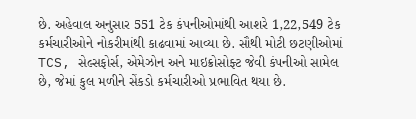છે. અહેવાલ અનુસાર 551 ટેક કંપનીઓમાંથી આશરે 1,22,549 ટેક કર્મચારીઓને નોકરીમાંથી કાઢવામાં આવ્યા છે. સૌથી મોટી છટણીઓમાં TCS, સેલ્સફોર્સ, એમેઝોન અને માઇક્રોસોફ્ટ જેવી કંપનીઓ સામેલ છે, જેમાં કુલ મળીને સેંકડો કર્મચારીઓ પ્રભાવિત થયા છે.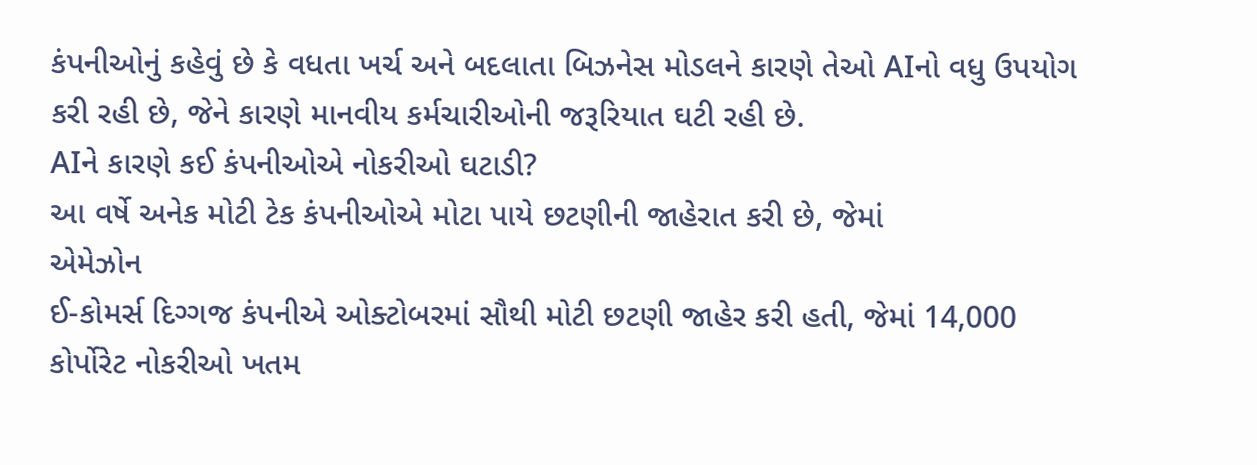કંપનીઓનું કહેવું છે કે વધતા ખર્ચ અને બદલાતા બિઝનેસ મોડલને કારણે તેઓ AIનો વધુ ઉપયોગ કરી રહી છે, જેને કારણે માનવીય કર્મચારીઓની જરૂરિયાત ઘટી રહી છે.
AIને કારણે કઈ કંપનીઓએ નોકરીઓ ઘટાડી?
આ વર્ષે અનેક મોટી ટેક કંપનીઓએ મોટા પાયે છટણીની જાહેરાત કરી છે, જેમાં
એમેઝોન
ઈ-કોમર્સ દિગ્ગજ કંપનીએ ઓક્ટોબરમાં સૌથી મોટી છટણી જાહેર કરી હતી, જેમાં 14,000 કોર્પોરેટ નોકરીઓ ખતમ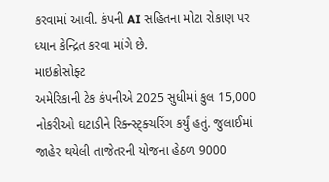કરવામાં આવી. કંપની AI સહિતના મોટા રોકાણ પર ધ્યાન કેન્દ્રિત કરવા માંગે છે.
માઇક્રોસોફ્ટ
અમેરિકાની ટેક કંપનીએ 2025 સુધીમાં કુલ 15,000 નોકરીઓ ઘટાડીને રિક્ન્સ્ટ્ક્ચરિંગ કર્યું હતું. જુલાઈમાં જાહેર થયેલી તાજેતરની યોજના હેઠળ 9000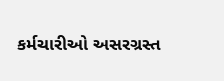કર્મચારીઓ અસરગ્રસ્ત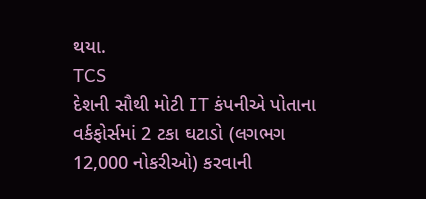થયા.
TCS
દેશની સૌથી મોટી IT કંપનીએ પોતાના વર્કફોર્સમાં 2 ટકા ઘટાડો (લગભગ 12,000 નોકરીઓ) કરવાની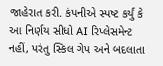જાહેરાત કરી. કંપનીએ સ્પષ્ટ કર્યું કે આ નિર્ણય સીધો AI રિપ્લેસમેન્ટ નહીં, પરંતુ સ્કિલ ગેપ અને બદલાતા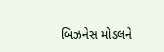બિઝનેસ મોડલને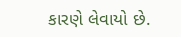કારણે લેવાયો છે.